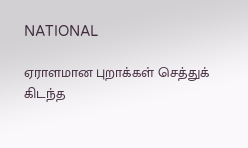NATIONAL

ஏராளமான புறாக்கள் செத்துக் கிடந்த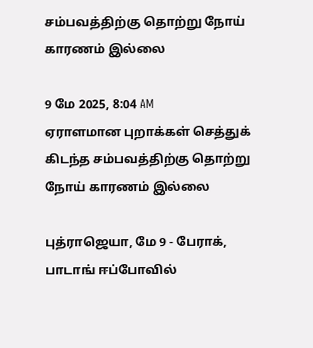சம்பவத்திற்கு தொற்று நோய் காரணம் இல்லை

9 மே 2025, 8:04 AM
ஏராளமான புறாக்கள் செத்துக் கிடந்த சம்பவத்திற்கு தொற்று நோய் காரணம் இல்லை

புத்ராஜெயா, மே 9 - பேராக், பாடாங் ஈப்போவில்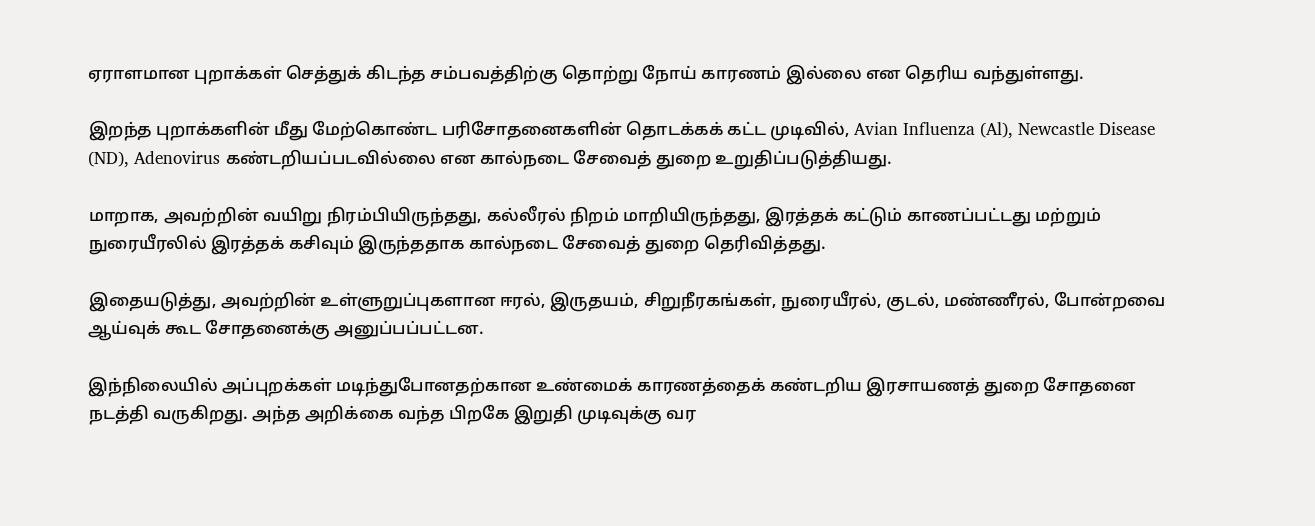ஏராளமான புறாக்கள் செத்துக் கிடந்த சம்பவத்திற்கு தொற்று நோய் காரணம் இல்லை என தெரிய வந்துள்ளது.

இறந்த புறாக்களின் மீது மேற்கொண்ட பரிசோதனைகளின் தொடக்கக் கட்ட முடிவில், Avian Influenza (Al), Newcastle Disease (ND), Adenovirus கண்டறியப்படவில்லை என கால்நடை சேவைத் துறை உறுதிப்படுத்தியது.

மாறாக, அவற்றின் வயிறு நிரம்பியிருந்தது, கல்லீரல் நிறம் மாறியிருந்தது, இரத்தக் கட்டும் காணப்பட்டது மற்றும் நுரையீரலில் இரத்தக் கசிவும் இருந்ததாக கால்நடை சேவைத் துறை தெரிவித்தது.

இதையடுத்து, அவற்றின் உள்ளுறுப்புகளான ஈரல், இருதயம், சிறுநீரகங்கள், நுரையீரல், குடல், மண்ணீரல், போன்றவை ஆய்வுக் கூட சோதனைக்கு அனுப்பப்பட்டன.

இந்நிலையில் அப்புறக்கள் மடிந்துபோனதற்கான உண்மைக் காரணத்தைக் கண்டறிய இரசாயணத் துறை சோதனை நடத்தி வருகிறது. அந்த அறிக்கை வந்த பிறகே இறுதி முடிவுக்கு வர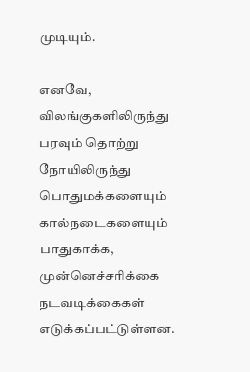முடியும்.

எனவே, விலங்குகளிலிருந்து பரவும் தொற்று நோயிலிருந்து பொதுமக்களையும் கால்நடைகளையும் பாதுகாக்க, முன்னெச்சரிக்கை நடவடிக்கைகள் எடுக்கப்பட்டுள்ளன.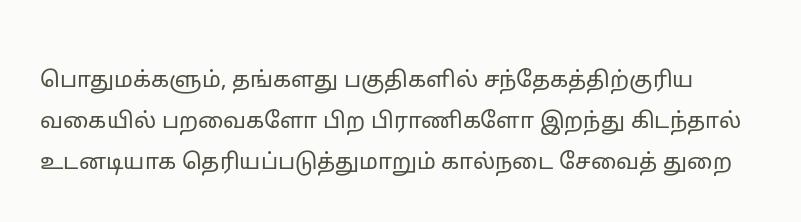பொதுமக்களும், தங்களது பகுதிகளில் சந்தேகத்திற்குரிய வகையில் பறவைகளோ பிற பிராணிகளோ இறந்து கிடந்தால் உடனடியாக தெரியப்படுத்துமாறும் கால்நடை சேவைத் துறை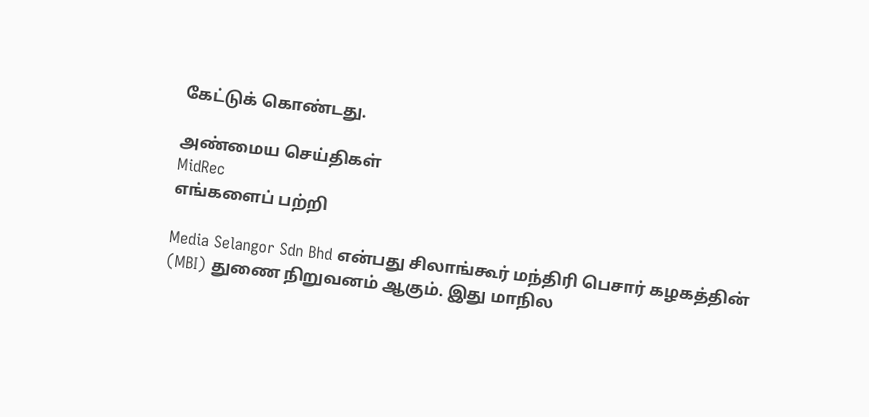கேட்டுக் கொண்டது.

அண்மைய செய்திகள்
MidRec
எங்களைப் பற்றி

Media Selangor Sdn Bhd என்பது சிலாங்கூர் மந்திரி பெசார் கழகத்தின் (MBI) துணை நிறுவனம் ஆகும். இது மாநில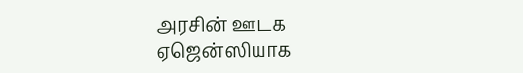அரசின் ஊடக ஏஜென்ஸியாக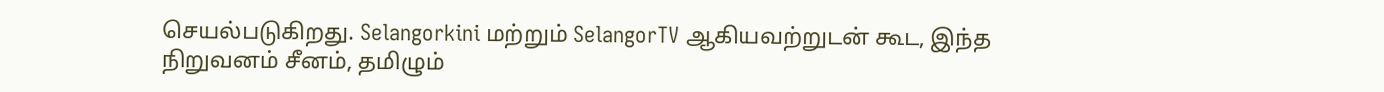செயல்படுகிறது. Selangorkini மற்றும் SelangorTV ஆகியவற்றுடன் கூட, இந்த நிறுவனம் சீனம், தமிழும்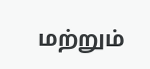மற்றும்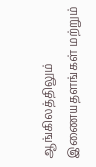ஆங்கிலத்திலும் இணையதளங்கள் மற்றும்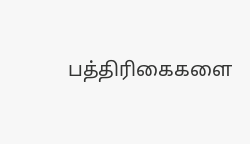பத்திரிகைகளை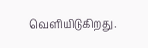வெளியிடுகிறது.